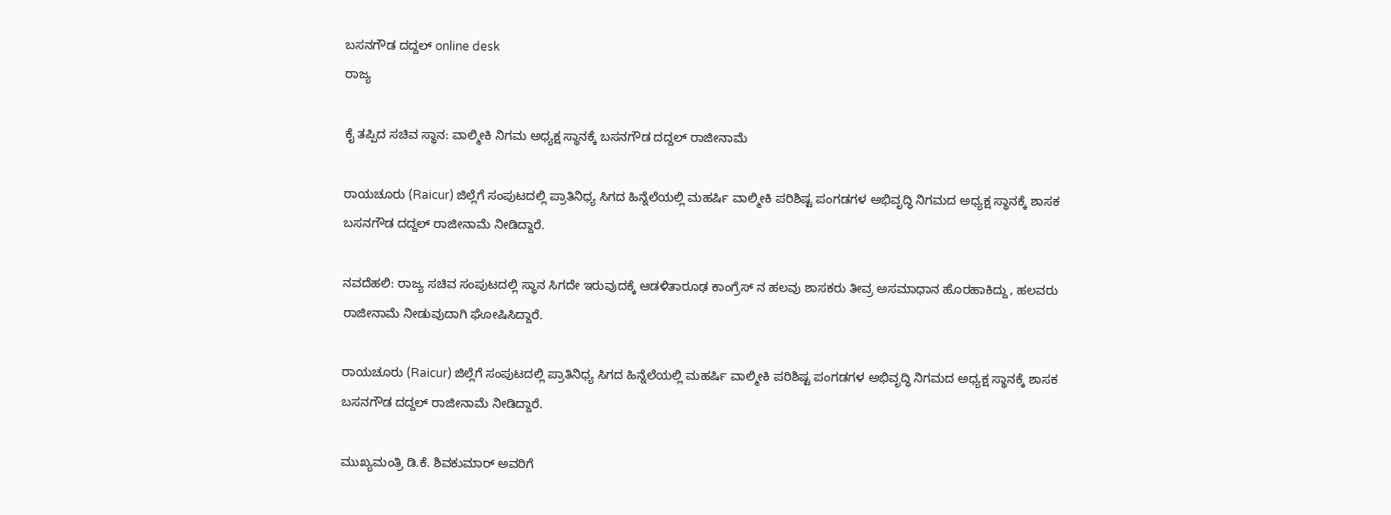ಬಸನಗೌಡ ದದ್ದಲ್‌ online desk
ರಾಜ್ಯ

ಕೈ ತಪ್ಪಿದ ಸಚಿವ ಸ್ಥಾನ: ವಾಲ್ಮೀಕಿ ನಿಗಮ ಅಧ್ಯಕ್ಷ ಸ್ಥಾನಕ್ಕೆ ಬಸನಗೌಡ ದದ್ದಲ್ ರಾಜೀನಾಮೆ

ರಾಯಚೂರು (Raicur) ಜಿಲ್ಲೆಗೆ ಸಂಪುಟದಲ್ಲಿ ಪ್ರಾತಿನಿಧ್ಯ ಸಿಗದ ಹಿನ್ನೆಲೆಯಲ್ಲಿ ಮಹರ್ಷಿ ವಾಲ್ಮೀಕಿ ಪರಿಶಿಷ್ಟ ಪಂಗಡಗಳ ಅಭಿವೃದ್ಧಿ ನಿಗಮದ ಅಧ್ಯಕ್ಷ ಸ್ಥಾನಕ್ಕೆ ಶಾಸಕ ಬಸನಗೌಡ ದದ್ದಲ್‌ ರಾಜೀನಾಮೆ ನೀಡಿದ್ದಾರೆ.

ನವದೆಹಲಿ: ರಾಜ್ಯ ಸಚಿವ ಸಂಪುಟದಲ್ಲಿ ಸ್ಥಾನ ಸಿಗದೇ ಇರುವುದಕ್ಕೆ ಆಡಳಿತಾರೂಢ ಕಾಂಗ್ರೆಸ್ ನ ಹಲವು ಶಾಸಕರು ತೀವ್ರ ಅಸಮಾಧಾನ ಹೊರಹಾಕಿದ್ದು, ಹಲವರು ರಾಜೀನಾಮೆ ನೀಡುವುದಾಗಿ ಘೋಷಿಸಿದ್ದಾರೆ.

ರಾಯಚೂರು (Raicur) ಜಿಲ್ಲೆಗೆ ಸಂಪುಟದಲ್ಲಿ ಪ್ರಾತಿನಿಧ್ಯ ಸಿಗದ ಹಿನ್ನೆಲೆಯಲ್ಲಿ ಮಹರ್ಷಿ ವಾಲ್ಮೀಕಿ ಪರಿಶಿಷ್ಟ ಪಂಗಡಗಳ ಅಭಿವೃದ್ಧಿ ನಿಗಮದ ಅಧ್ಯಕ್ಷ ಸ್ಥಾನಕ್ಕೆ ಶಾಸಕ ಬಸನಗೌಡ ದದ್ದಲ್‌ ರಾಜೀನಾಮೆ ನೀಡಿದ್ದಾರೆ.

ಮುಖ್ಯಮಂತ್ರಿ ಡಿ.ಕೆ. ಶಿವಕುಮಾರ್ ಅವರಿಗೆ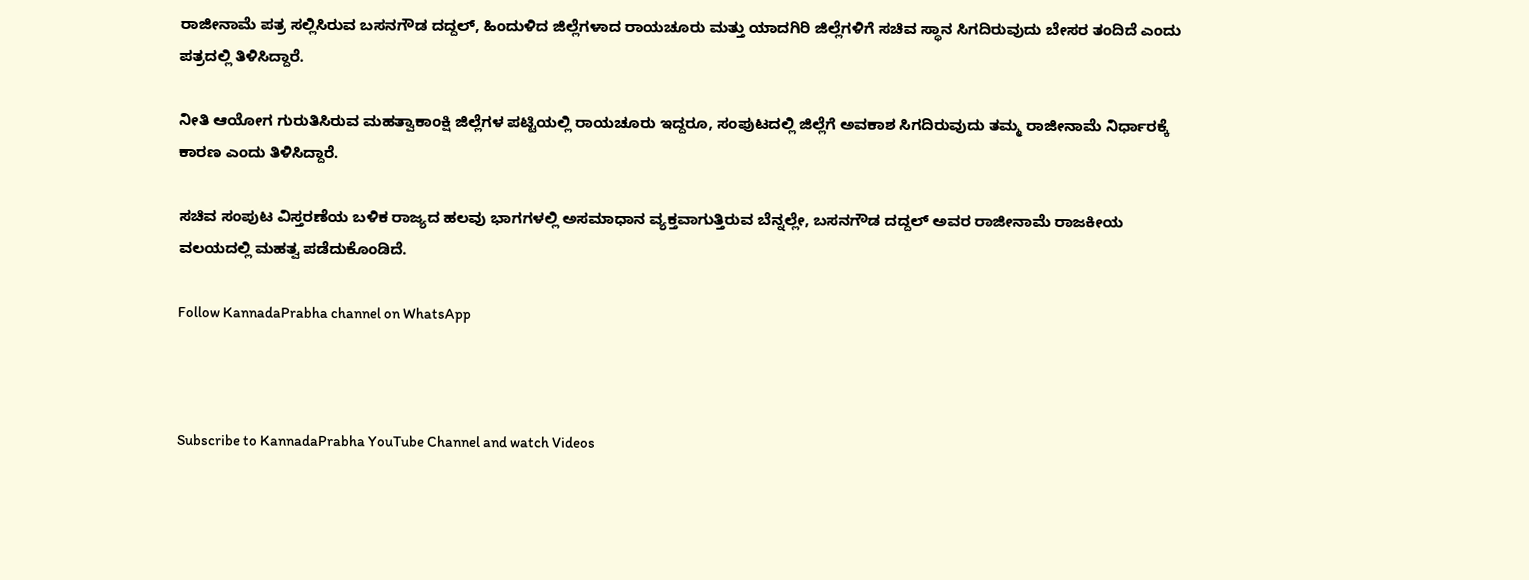ರಾಜೀನಾಮೆ ಪತ್ರ ಸಲ್ಲಿಸಿರುವ ಬಸನಗೌಡ ದದ್ದಲ್‌, ಹಿಂದುಳಿದ ಜಿಲ್ಲೆಗಳಾದ ರಾಯಚೂರು ಮತ್ತು ಯಾದಗಿರಿ ಜಿಲ್ಲೆಗಳಿಗೆ ಸಚಿವ ಸ್ಥಾನ ಸಿಗದಿರುವುದು ಬೇಸರ ತಂದಿದೆ ಎಂದು ಪತ್ರದಲ್ಲಿ ತಿಳಿಸಿದ್ದಾರೆ.

ನೀತಿ ಆಯೋಗ ಗುರುತಿಸಿರುವ ಮಹತ್ವಾಕಾಂಕ್ಷಿ ಜಿಲ್ಲೆಗಳ ಪಟ್ಟಿಯಲ್ಲಿ ರಾಯಚೂರು ಇದ್ದರೂ, ಸಂಪುಟದಲ್ಲಿ ಜಿಲ್ಲೆಗೆ ಅವಕಾಶ ಸಿಗದಿರುವುದು ತಮ್ಮ ರಾಜೀನಾಮೆ ನಿರ್ಧಾರಕ್ಕೆ ಕಾರಣ ಎಂದು ತಿಳಿಸಿದ್ದಾರೆ.

ಸಚಿವ ಸಂಪುಟ ವಿಸ್ತರಣೆಯ ಬಳಿಕ ರಾಜ್ಯದ ಹಲವು ಭಾಗಗಳಲ್ಲಿ ಅಸಮಾಧಾನ ವ್ಯಕ್ತವಾಗುತ್ತಿರುವ ಬೆನ್ನಲ್ಲೇ, ಬಸನಗೌಡ ದದ್ದಲ್‌ ಅವರ ರಾಜೀನಾಮೆ ರಾಜಕೀಯ ವಲಯದಲ್ಲಿ ಮಹತ್ವ ಪಡೆದುಕೊಂಡಿದೆ.

Follow KannadaPrabha channel on WhatsApp



Subscribe to KannadaPrabha YouTube Channel and watch Videos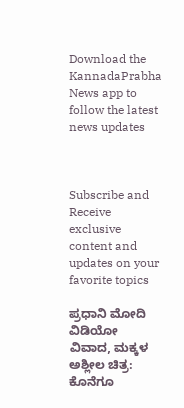Download the KannadaPrabha News app to follow the latest news updates



Subscribe and Receive exclusive content and updates on your favorite topics

ಪ್ರಧಾನಿ ಮೋದಿ ವಿಡಿಯೋ ವಿವಾದ, ಮಕ್ಕಳ ಅಶ್ಲೀಲ ಚಿತ್ರ: ಕೊನೆಗೂ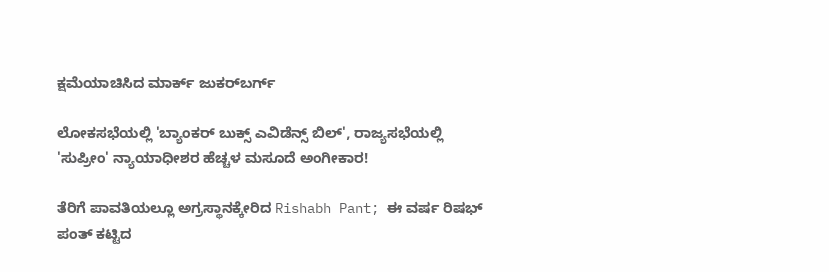ಕ್ಷಮೆಯಾಚಿಸಿದ ಮಾರ್ಕ್ ಜುಕರ್‌ಬರ್ಗ್

ಲೋಕಸಭೆಯಲ್ಲಿ 'ಬ್ಯಾಂಕರ್ ಬುಕ್ಸ್ ಎವಿಡೆನ್ಸ್ ಬಿಲ್', ರಾಜ್ಯಸಭೆಯಲ್ಲಿ 'ಸುಪ್ರೀಂ' ನ್ಯಾಯಾಧೀಶರ ಹೆಚ್ಚಳ ಮಸೂದೆ ಅಂಗೀಕಾರ!

ತೆರಿಗೆ ಪಾವತಿಯಲ್ಲೂ ಅಗ್ರಸ್ಥಾನಕ್ಕೇರಿದ Rishabh Pant; ಈ ವರ್ಷ ರಿಷಭ್ ಪಂತ್ ಕಟ್ಟಿದ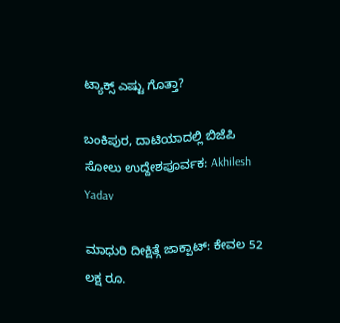ಟ್ಯಾಕ್ಸ್ ಎಷ್ಟು ಗೊತ್ತಾ?

ಬಂಕಿಪುರ, ದಾಟಿಯಾದಲ್ಲಿ ಬಿಜೆಪಿ ಸೋಲು ಉದ್ದೇಶಪೂರ್ವಕ: Akhilesh Yadav

ಮಾಧುರಿ ದೀಕ್ಷಿತ್ಗೆ ಜಾಕ್ಪಾಟ್: ಕೇವಲ 52 ಲಕ್ಷ ರೂ.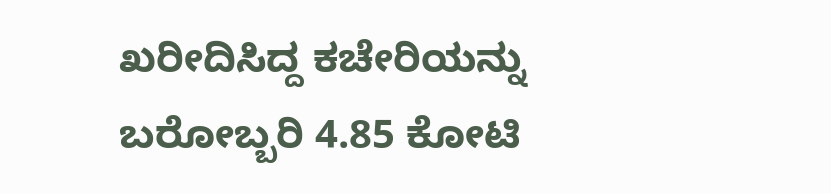ಖರೀದಿಸಿದ್ದ ಕಚೇರಿಯನ್ನು ಬರೋಬ್ಬರಿ 4.85 ಕೋಟಿ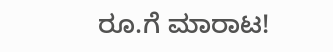ರೂ.ಗೆ ಮಾರಾಟ!